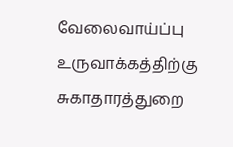வேலைவாய்ப்பு உருவாக்கத்திற்கு சுகாதாரத்துறை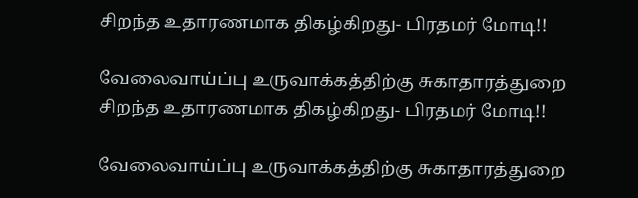சிறந்த உதாரணமாக திகழ்கிறது- பிரதமர் மோடி!!

வேலைவாய்ப்பு உருவாக்கத்திற்கு சுகாதாரத்துறை சிறந்த உதாரணமாக திகழ்கிறது- பிரதமர் மோடி!!

வேலைவாய்ப்பு உருவாக்கத்திற்கு சுகாதாரத்துறை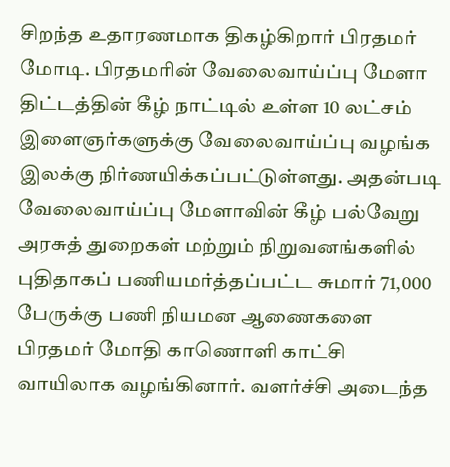சிறந்த உதாரணமாக திகழ்கிறார் பிரதமர் மோடி. பிரதமரின் வேலைவாய்ப்பு மேளா திட்டத்தின் கீழ் நாட்டில் உள்ள 10 லட்சம் இளைஞர்களுக்கு வேலைவாய்ப்பு வழங்க இலக்கு நிர்ணயிக்கப்பட்டுள்ளது. அதன்படி வேலைவாய்ப்பு மேளாவின் கீழ் பல்வேறு அரசுத் துறைகள் மற்றும் நிறுவனங்களில் புதிதாகப் பணியமர்த்தப்பட்ட சுமார் 71,000 பேருக்கு பணி நியமன ஆணைகளை பிரதமர் மோதி காணொளி காட்சி வாயிலாக வழங்கினார். வளர்ச்சி அடைந்த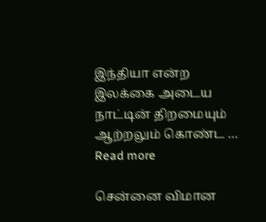இந்தியா என்ற இலக்கை அடைய நாட்டின் திறமையும் ஆற்றலும் கொண்ட … Read more

சென்னை விமான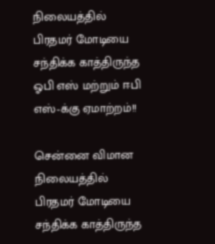நிலையத்தில் பிரதமர் மோடியை சந்திக்க காத்திருந்த ஓபி எஸ் மற்றும் ஈபி எஸ்-க்கு ஏமாற்றம்!!

சென்னை விமான நிலையத்தில் பிரதமர் மோடியை சந்திக்க காத்திருந்த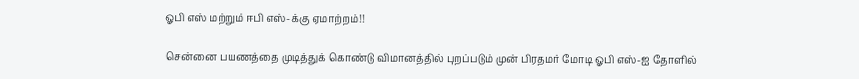ஓபி எஸ் மற்றும் ஈபி எஸ்-க்கு ஏமாற்றம்!!

சென்னை பயணத்தை முடித்துக் கொண்டு விமானத்தில் புறப்படும் முன் பிரதமர் மோடி ஓபி எஸ்-ஐ தோளில்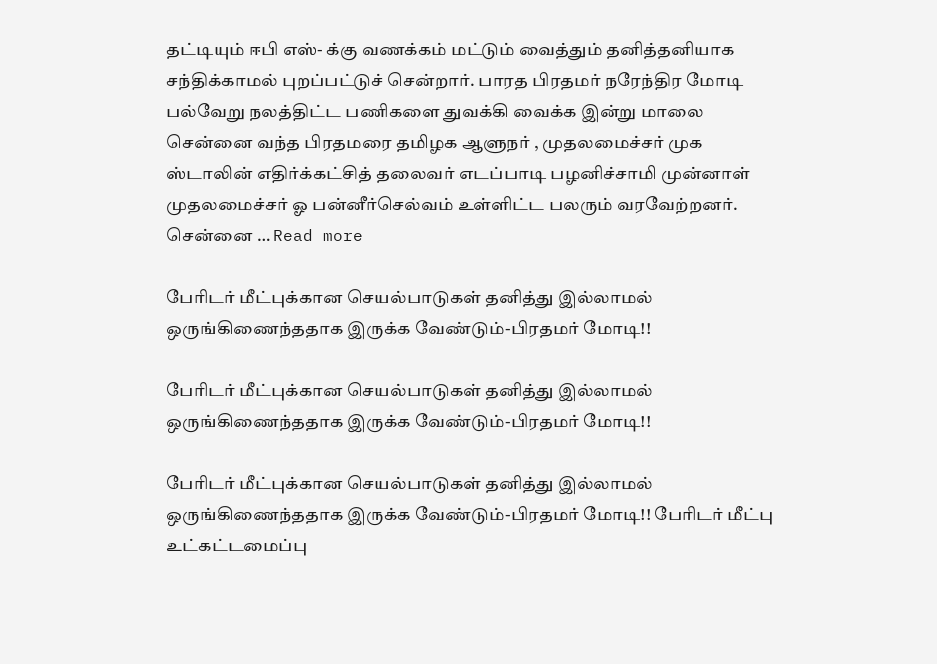தட்டியும் ஈபி எஸ்- க்கு வணக்கம் மட்டும் வைத்தும் தனித்தனியாக சந்திக்காமல் புறப்பட்டுச் சென்றார். பாரத பிரதமர் நரேந்திர மோடி பல்வேறு நலத்திட்ட பணிகளை துவக்கி வைக்க இன்று மாலை சென்னை வந்த பிரதமரை தமிழக ஆளுநர் , முதலமைச்சர் முக ஸ்டாலின் எதிர்க்கட்சித் தலைவர் எடப்பாடி பழனிச்சாமி முன்னாள் முதலமைச்சர் ஓ பன்னீர்செல்வம் உள்ளிட்ட பலரும் வரவேற்றனர். சென்னை … Read more

பேரிடர் மீட்புக்கான செயல்பாடுகள் தனித்து இல்லாமல் ஒருங்கிணைந்ததாக இருக்க வேண்டும்-பிரதமர் மோடி!!

பேரிடர் மீட்புக்கான செயல்பாடுகள் தனித்து இல்லாமல் ஒருங்கிணைந்ததாக இருக்க வேண்டும்-பிரதமர் மோடி!!

பேரிடர் மீட்புக்கான செயல்பாடுகள் தனித்து இல்லாமல் ஒருங்கிணைந்ததாக இருக்க வேண்டும்-பிரதமர் மோடி!! பேரிடர் மீட்பு உட்கட்டமைப்பு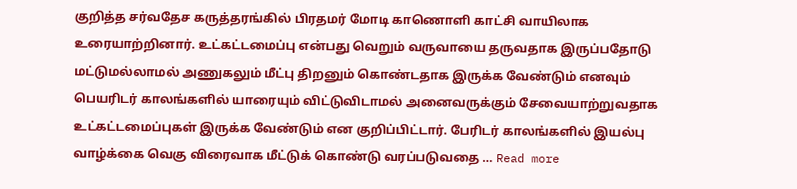குறித்த சர்வதேச கருத்தரங்கில் பிரதமர் மோடி காணொளி காட்சி வாயிலாக உரையாற்றினார். உட்கட்டமைப்பு என்பது வெறும் வருவாயை தருவதாக இருப்பதோடு மட்டுமல்லாமல் அணுகலும் மீட்பு திறனும் கொண்டதாக இருக்க வேண்டும் எனவும் பெயரிடர் காலங்களில் யாரையும் விட்டுவிடாமல் அனைவருக்கும் சேவையாற்றுவதாக உட்கட்டமைப்புகள் இருக்க வேண்டும் என குறிப்பிட்டார். பேரிடர் காலங்களில் இயல்பு வாழ்க்கை வெகு விரைவாக மீட்டுக் கொண்டு வரப்படுவதை … Read more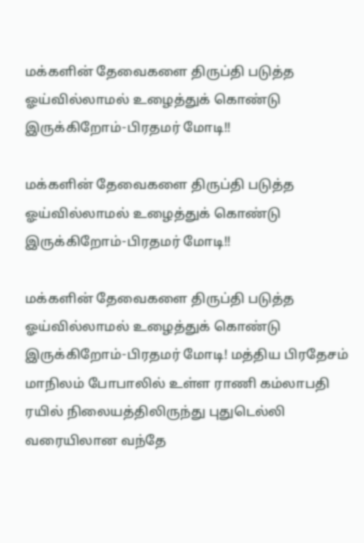மக்களின் தேவைகளை திருப்தி படுத்த ஓய்வில்லாமல் உழைத்துக் கொண்டு இருக்கிறோம்-பிரதமர் மோடி!!

மக்களின் தேவைகளை திருப்தி படுத்த ஓய்வில்லாமல் உழைத்துக் கொண்டு இருக்கிறோம்-பிரதமர் மோடி!!

மக்களின் தேவைகளை திருப்தி படுத்த ஓய்வில்லாமல் உழைத்துக் கொண்டு இருக்கிறோம்-பிரதமர் மோடி! மத்திய பிரதேசம் மாநிலம் போபாலில் உள்ள ராணி கம்லாபதி ரயில் நிலையத்திலிருந்து புதுடெல்லி வரையிலான வந்தே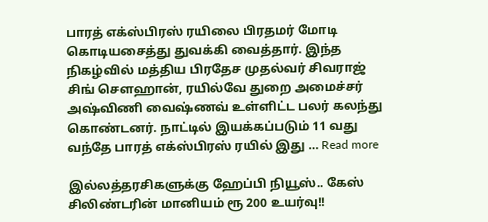பாரத் எக்ஸ்பிரஸ் ரயிலை பிரதமர் மோடி கொடியசைத்து துவக்கி வைத்தார். இந்த நிகழ்வில் மத்திய பிரதேச முதல்வர் சிவராஜ் சிங் சௌஹான், ரயில்வே துறை அமைச்சர் அஷ்விணி வைஷ்ணவ் உள்ளிட்ட பலர் கலந்து கொண்டனர். நாட்டில் இயக்கப்படும் 11 வது வந்தே பாரத் எக்ஸ்பிரஸ் ரயில் இது … Read more

இல்லத்தரசிகளுக்கு ஹேப்பி நியூஸ்.. கேஸ் சிலிண்டரின் மானியம் ரூ 200 உயர்வு!!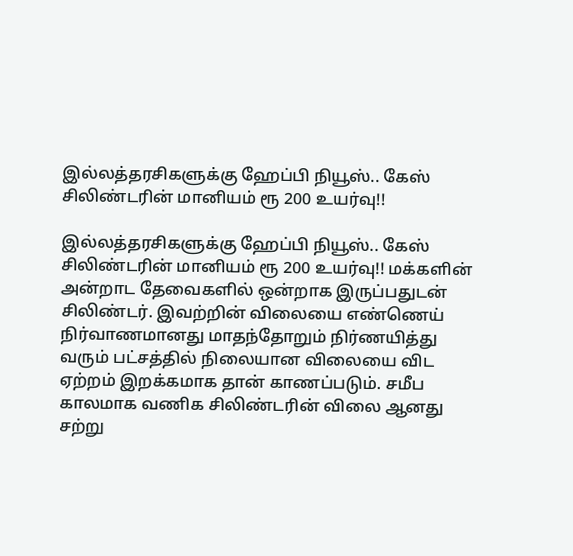இல்லத்தரசிகளுக்கு ஹேப்பி நியூஸ்.. கேஸ் சிலிண்டரின் மானியம் ரூ 200 உயர்வு!!

இல்லத்தரசிகளுக்கு ஹேப்பி நியூஸ்.. கேஸ் சிலிண்டரின் மானியம் ரூ 200 உயர்வு!! மக்களின் அன்றாட தேவைகளில் ஒன்றாக இருப்பதுடன் சிலிண்டர். இவற்றின் விலையை எண்ணெய் நிர்வாணமானது மாதந்தோறும் நிர்ணயித்து வரும் பட்சத்தில் நிலையான விலையை விட ஏற்றம் இறக்கமாக தான் காணப்படும். சமீப காலமாக வணிக சிலிண்டரின் விலை ஆனது சற்று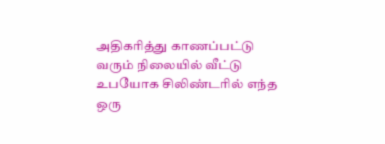அதிகரித்து காணப்பட்டு வரும் நிலையில் வீட்டு உபயோக சிலிண்டரில் எந்த ஒரு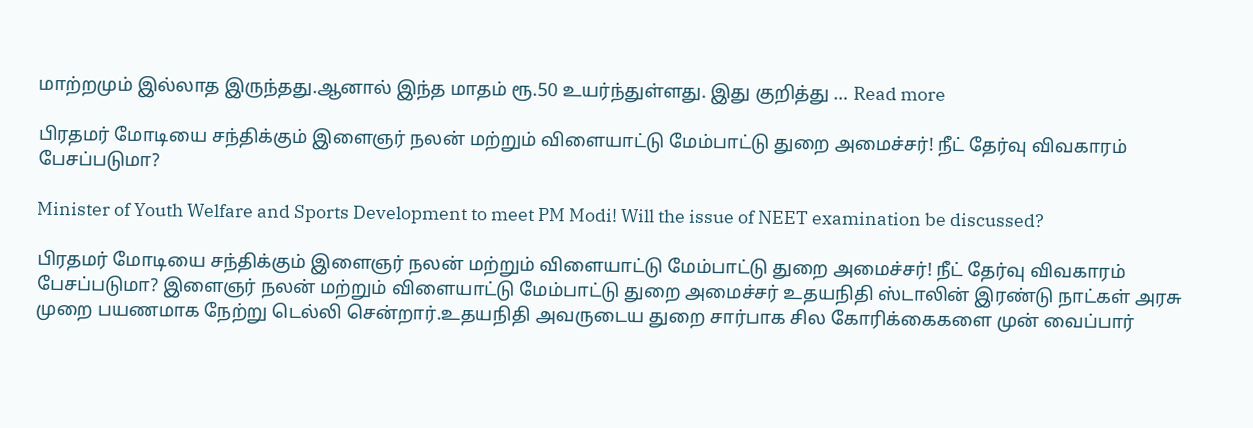மாற்றமும் இல்லாத இருந்தது.ஆனால் இந்த மாதம் ரூ.50 உயர்ந்துள்ளது. இது குறித்து … Read more

பிரதமர் மோடியை சந்திக்கும் இளைஞர் நலன் மற்றும் விளையாட்டு மேம்பாட்டு துறை அமைச்சர்! நீட் தேர்வு விவகாரம் பேசப்படுமா?

Minister of Youth Welfare and Sports Development to meet PM Modi! Will the issue of NEET examination be discussed?

பிரதமர் மோடியை சந்திக்கும் இளைஞர் நலன் மற்றும் விளையாட்டு மேம்பாட்டு துறை அமைச்சர்! நீட் தேர்வு விவகாரம் பேசப்படுமா? இளைஞர் நலன் மற்றும் விளையாட்டு மேம்பாட்டு துறை அமைச்சர் உதயநிதி ஸ்டாலின் இரண்டு நாட்கள் அரசு முறை பயணமாக நேற்று டெல்லி சென்றார்.உதயநிதி அவருடைய துறை சார்பாக சில கோரிக்கைகளை முன் வைப்பார்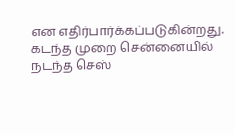என எதிர்பார்க்கப்படுகின்றது. கடந்த முறை சென்னையில் நடந்த செஸ்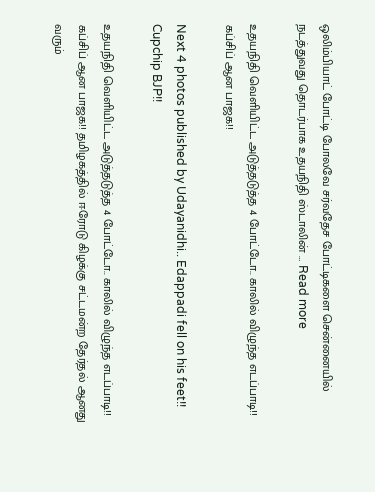ஒலிம்பியாட் போட்டி போலவே சர்வதேச போட்டிகளை சென்னையில் நடத்துவது தொடர்பாக உதயநிதி ஸ்டாலின் … Read more

உதயநிதி வெளியிட்ட அடுத்தடுத்த 4 போட்டோ.. காலில் விழுந்த எடப்பாடி!! கப்சிப் ஆன பாஜக!!

Next 4 photos published by Udayanidhi.. Edappadi fell on his feet!! Cupchip BJP!!

உதயநிதி வெளியிட்ட அடுத்தடுத்த 4 போட்டோ.. காலில் விழுந்த எடப்பாடி!! கப்சிப் ஆன பாஜக!! தமிழகத்தில் ஈரோடு கிழக்கு சட்டமன்ற தேர்தல் ஆனது வரும்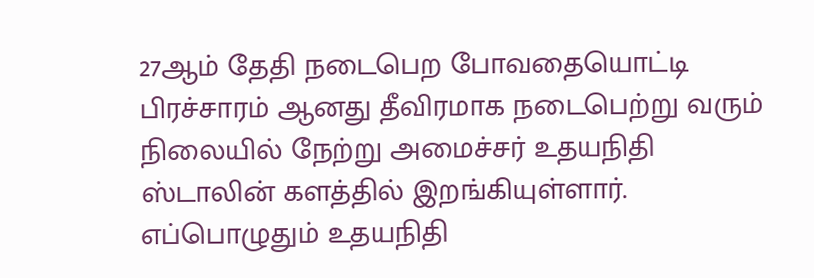27ஆம் தேதி நடைபெற போவதையொட்டி பிரச்சாரம் ஆனது தீவிரமாக நடைபெற்று வரும் நிலையில் நேற்று அமைச்சர் உதயநிதி ஸ்டாலின் களத்தில் இறங்கியுள்ளார். எப்பொழுதும் உதயநிதி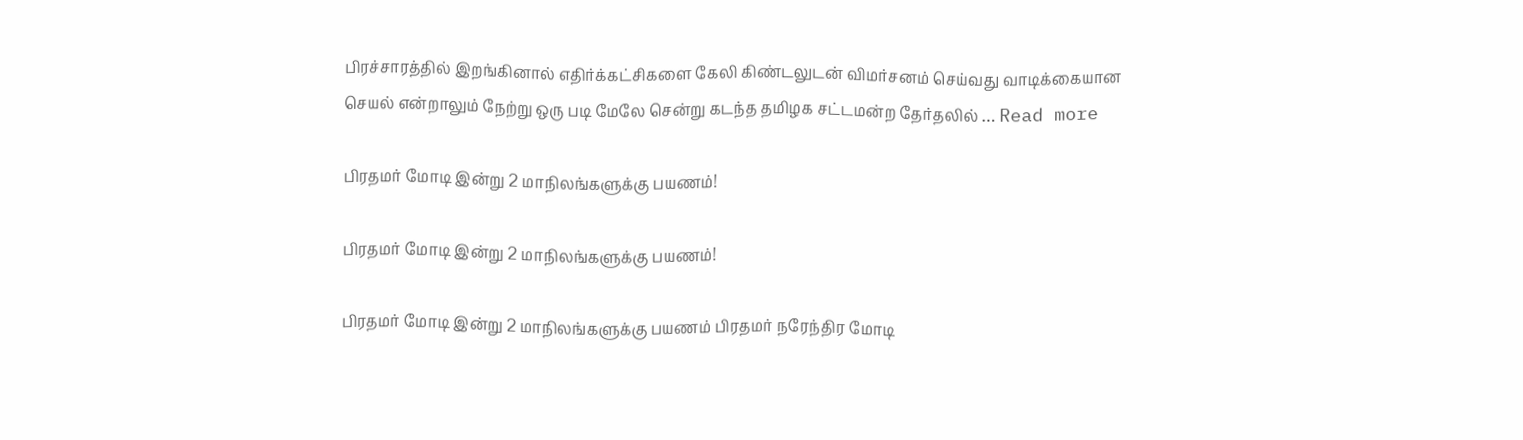பிரச்சாரத்தில் இறங்கினால் எதிர்க்கட்சிகளை கேலி கிண்டலுடன் விமர்சனம் செய்வது வாடிக்கையான செயல் என்றாலும் நேற்று ஒரு படி மேலே சென்று கடந்த தமிழக சட்டமன்ற தேர்தலில் … Read more

பிரதமர் மோடி இன்று 2 மாநிலங்களுக்கு பயணம்!

பிரதமர் மோடி இன்று 2 மாநிலங்களுக்கு பயணம்!

பிரதமர் மோடி இன்று 2 மாநிலங்களுக்கு பயணம் பிரதமர் நரேந்திர மோடி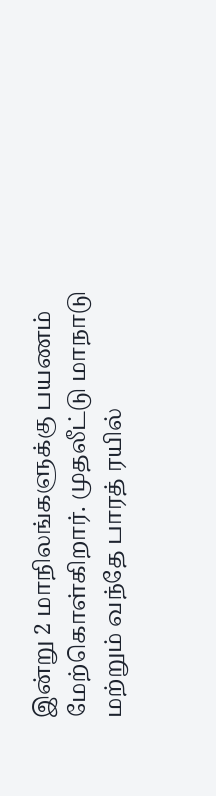இன்று 2 மாநிலங்களுக்கு பயணம் மேற்கொள்கிறார். முதலீட்டு மாநாடு மற்றும் வந்தே பாரத் ரயில்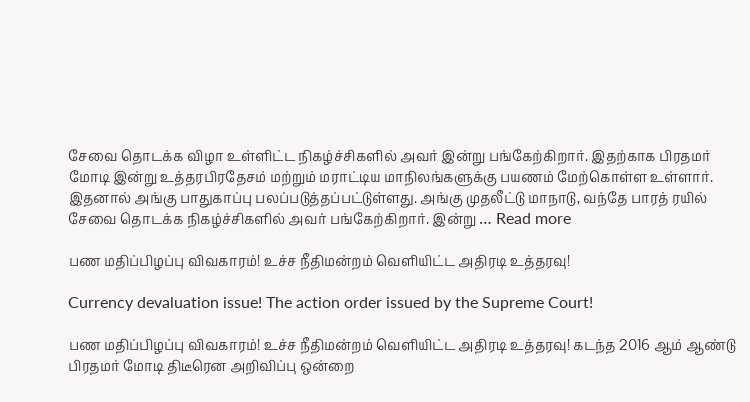சேவை தொடக்க விழா உள்ளிட்ட நிகழ்ச்சிகளில் அவர் இன்று பங்கேற்கிறார். இதற்காக பிரதமர் மோடி இன்று உத்தரபிரதேசம் மற்றும் மராட்டிய மாநிலங்களுக்கு பயணம் மேற்கொள்ள உள்ளார். இதனால் அங்கு பாதுகாப்பு பலப்படுத்தப்பட்டுள்ளது. அங்கு முதலீட்டு மாநாடு, வந்தே பாரத் ரயில் சேவை தொடக்க நிகழ்ச்சிகளில் அவர் பங்கேற்கிறார். இன்று … Read more

பண மதிப்பிழப்பு விவகாரம்! உச்ச நீதிமன்றம் வெளியிட்ட அதிரடி உத்தரவு!

Currency devaluation issue! The action order issued by the Supreme Court!

பண மதிப்பிழப்பு விவகாரம்! உச்ச நீதிமன்றம் வெளியிட்ட அதிரடி உத்தரவு! கடந்த 2016 ஆம் ஆண்டு பிரதமர் மோடி திடீரென அறிவிப்பு ஒன்றை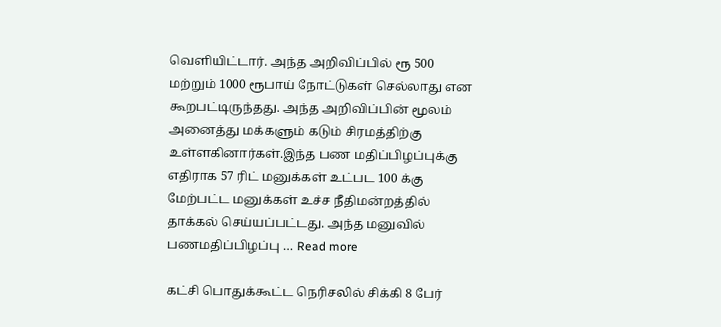வெளியிட்டார். அந்த அறிவிப்பில் ரூ 500 மற்றும் 1000 ரூபாய் நோட்டுகள் செல்லாது என கூறபட்டிருந்தது. அந்த அறிவிப்பின் மூலம் அனைத்து மக்களும் கடும் சிரமத்திற்கு உள்ளகினார்கள்.இந்த பண மதிப்பிழப்புக்கு எதிராக 57 ரிட் மனுக்கள் உட்பட 100 க்கு மேற்பட்ட மனுக்கள் உச்ச நீதிமன்றத்தில் தாக்கல் செய்யப்பட்டது. அந்த மனுவில் பணமதிப்பிழப்பு … Read more

கட்சி பொதுக்கூட்ட நெரிசலில் சிக்கி 8 பேர்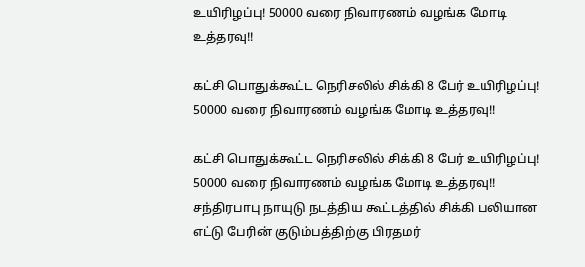உயிரிழப்பு! 50000 வரை நிவாரணம் வழங்க மோடி உத்தரவு!!

கட்சி பொதுக்கூட்ட நெரிசலில் சிக்கி 8 பேர் உயிரிழப்பு! 50000 வரை நிவாரணம் வழங்க மோடி உத்தரவு!!

கட்சி பொதுக்கூட்ட நெரிசலில் சிக்கி 8 பேர் உயிரிழப்பு! 50000 வரை நிவாரணம் வழங்க மோடி உத்தரவு!! சந்திரபாபு நாயுடு நடத்திய கூட்டத்தில் சிக்கி பலியான எட்டு பேரின் குடும்பத்திற்கு பிரதமர்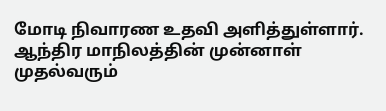மோடி நிவாரண உதவி அளித்துள்ளார். ஆந்திர மாநிலத்தின் முன்னாள் முதல்வரும்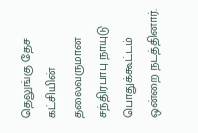தெலுங்கு தேச கட்சியின் தலைவருமான சந்திரபாபு நாயுடு பொதுக்கூட்டம் ஒன்றை நடத்தினார்.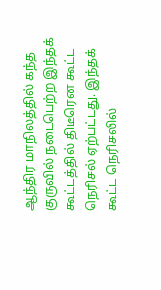ஆந்திர மாநிலத்தில் கந்த குருவில் நடைபெற்ற இந்தக் கூட்டத்தில் திடீரென கூட்ட நெரிசல் ஏற்பட்டது. இந்தக் கூட்ட நெரிசலில்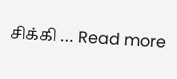சிக்கி … Read more